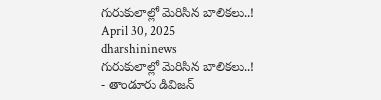గురుకులాల్లో మెరిసిన బాలికలు..!
April 30, 2025
dharshininews
గురుకులాల్లో మెరిసిన బాలికలు..!
- తాండూరు డివిజన్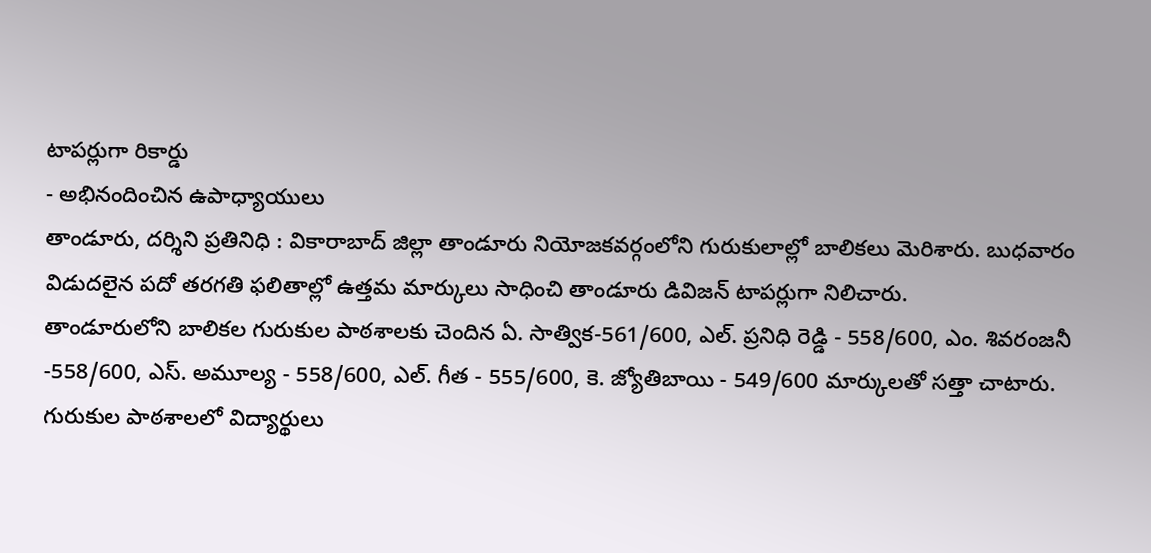టాపర్లుగా రికార్డు
- అభినందించిన ఉపాధ్యాయులు
తాండూరు, దర్శిని ప్రతినిధి : వికారాబాద్ జిల్లా తాండూరు నియోజకవర్గంలోని గురుకులాల్లో బాలికలు మెరిశారు. బుధవారం విడుదలైన పదో తరగతి ఫలితాల్లో ఉత్తమ మార్కులు సాధించి తాండూరు డివిజన్ టాపర్లుగా నిలిచారు.
తాండూరులోని బాలికల గురుకుల పాఠశాలకు చెందిన ఏ. సాత్విక-561/600, ఎల్. ప్రనిధి రెడ్డి - 558/600, ఎం. శివరంజనీ -558/600, ఎస్. అమూల్య - 558/600, ఎల్. గీత - 555/600, కె. జ్యోతిబాయి - 549/600 మార్కులతో సత్తా చాటారు. గురుకుల పాఠశాలలో విద్యార్థులు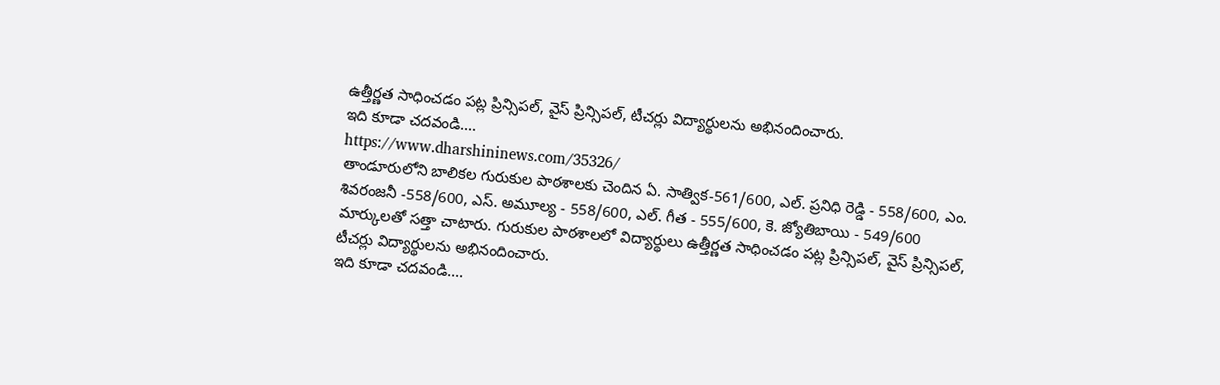ఉత్తీర్ణత సాధించడం పట్ల ప్రిన్సిపల్, వైస్ ప్రిన్సిపల్, టీచర్లు విద్యార్థులను అభినందించారు.
ఇది కూడా చదవండి....
https://www.dharshininews.com/35326/
తాండూరులోని బాలికల గురుకుల పాఠశాలకు చెందిన ఏ. సాత్విక-561/600, ఎల్. ప్రనిధి రెడ్డి - 558/600, ఎం. శివరంజనీ -558/600, ఎస్. అమూల్య - 558/600, ఎల్. గీత - 555/600, కె. జ్యోతిబాయి - 549/600 మార్కులతో సత్తా చాటారు. గురుకుల పాఠశాలలో విద్యార్థులు ఉత్తీర్ణత సాధించడం పట్ల ప్రిన్సిపల్, వైస్ ప్రిన్సిపల్, టీచర్లు విద్యార్థులను అభినందించారు.
ఇది కూడా చదవండి....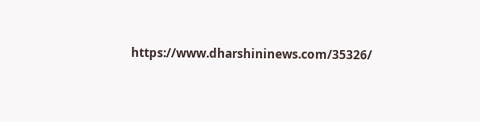https://www.dharshininews.com/35326/